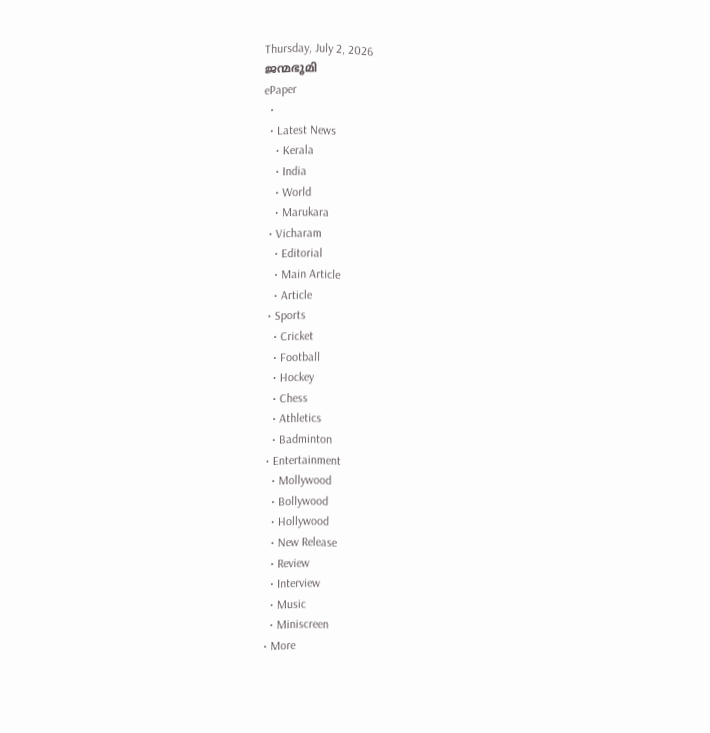Thursday, July 2, 2026
ജന്മഭൂമി
ePaper
  •
  • Latest News
    • Kerala
    • India
    • World
    • Marukara
  • Vicharam
    • Editorial
    • Main Article
    • Article
  • Sports
    • Cricket
    • Football
    • Hockey
    • Chess
    • Athletics
    • Badminton
  • Entertainment
    • Mollywood
    • Bollywood
    • Hollywood
    • New Release
    • Review
    • Interview
    • Music
    • Miniscreen
  • More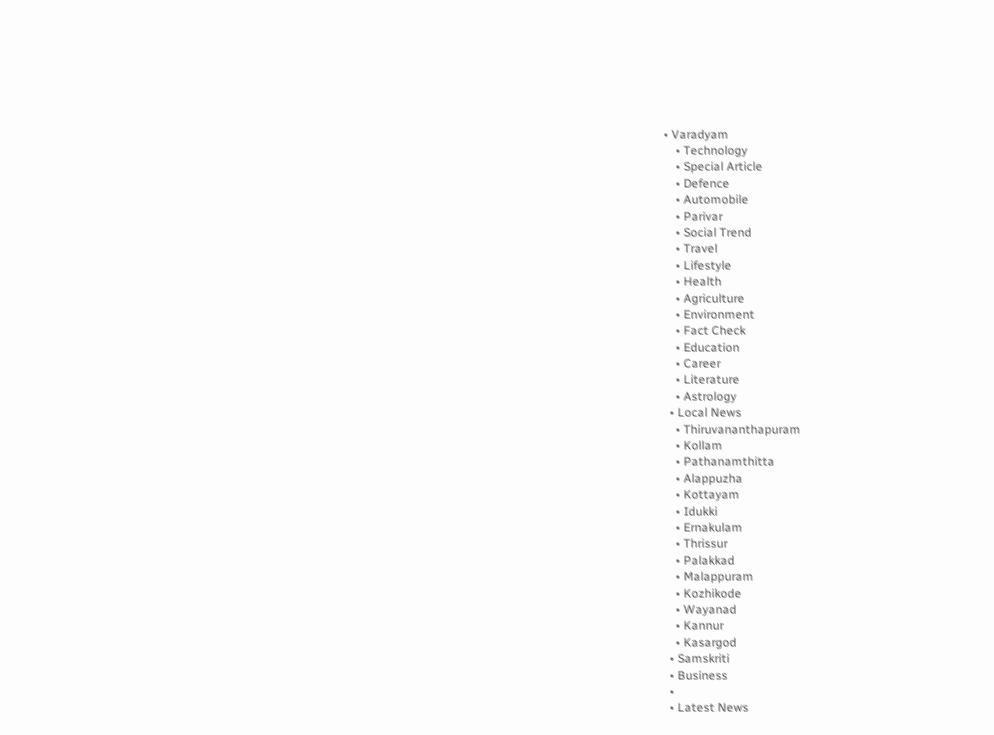• Varadyam
    • Technology
    • Special Article
    • Defence
    • Automobile
    • Parivar
    • Social Trend
    • Travel
    • Lifestyle
    • Health
    • Agriculture
    • Environment
    • Fact Check
    • Education
    • Career
    • Literature
    • Astrology
  • Local News
    • Thiruvananthapuram
    • Kollam
    • Pathanamthitta
    • Alappuzha
    • Kottayam
    • Idukki
    • Ernakulam
    • Thrissur
    • Palakkad
    • Malappuram
    • Kozhikode
    • Wayanad
    • Kannur
    • Kasargod
  • Samskriti
  • Business
  •
  • Latest News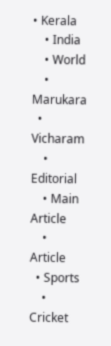• Kerala
    • India
    • World
    • Marukara
  • Vicharam
    • Editorial
    • Main Article
    • Article
  • Sports
    • Cricket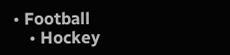• Football
    • Hockey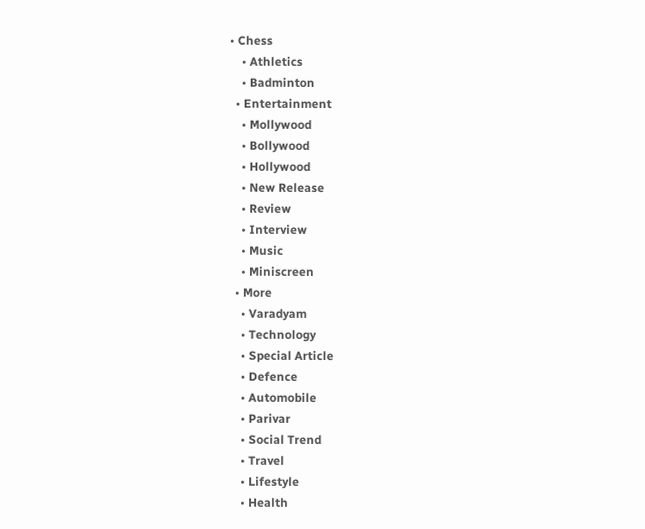• Chess
    • Athletics
    • Badminton
  • Entertainment
    • Mollywood
    • Bollywood
    • Hollywood
    • New Release
    • Review
    • Interview
    • Music
    • Miniscreen
  • More
    • Varadyam
    • Technology
    • Special Article
    • Defence
    • Automobile
    • Parivar
    • Social Trend
    • Travel
    • Lifestyle
    • Health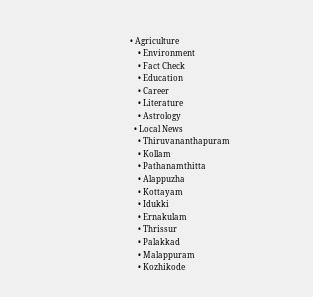• Agriculture
    • Environment
    • Fact Check
    • Education
    • Career
    • Literature
    • Astrology
  • Local News
    • Thiruvananthapuram
    • Kollam
    • Pathanamthitta
    • Alappuzha
    • Kottayam
    • Idukki
    • Ernakulam
    • Thrissur
    • Palakkad
    • Malappuram
    • Kozhikode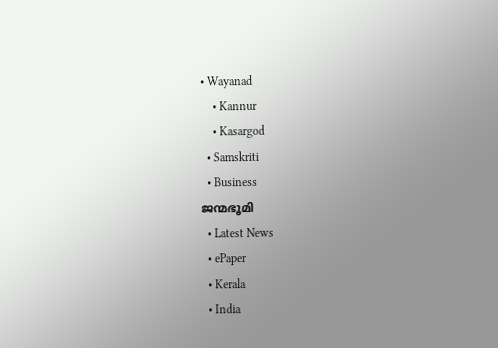• Wayanad
    • Kannur
    • Kasargod
  • Samskriti
  • Business
ജന്മഭൂമി
  • Latest News
  • ePaper
  • Kerala
  • India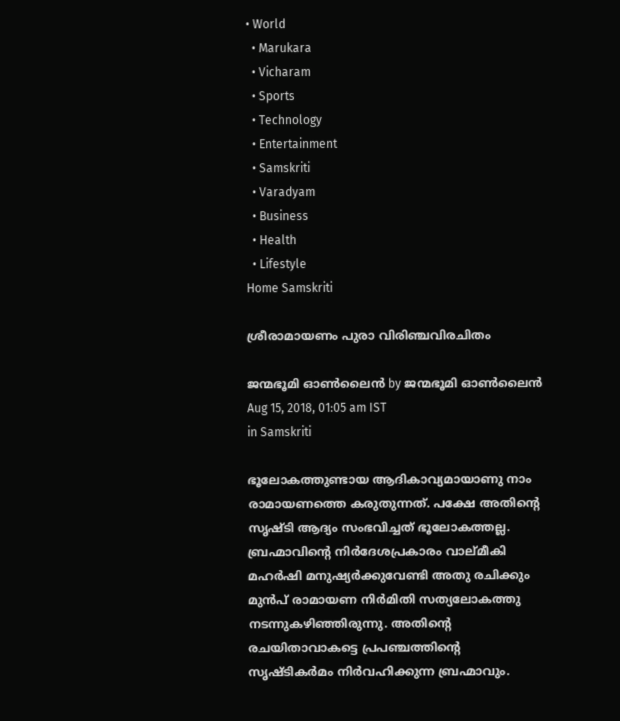• World
  • Marukara
  • Vicharam
  • Sports
  • Technology
  • Entertainment
  • Samskriti
  • Varadyam
  • Business
  • Health
  • Lifestyle
Home Samskriti

ശ്രീരാമായണം പുരാ വിരിഞ്ചവിരചിതം

ജന്മഭൂമി ഓണ്‍ലൈന്‍ by ജന്മഭൂമി ഓണ്‍ലൈന്‍
Aug 15, 2018, 01:05 am IST
in Samskriti

ഭൂലോകത്തുണ്ടായ ആദികാവ്യമായാണു നാം രാമായണത്തെ കരുതുന്നത്. പക്ഷേ അതിന്റെ സൃഷ്ടി ആദ്യം സംഭവിച്ചത് ഭൂലോകത്തല്ല. ബ്രഹ്മാവിന്റെ നിര്‍ദേശപ്രകാരം വാല്മീകി മഹര്‍ഷി മനുഷ്യര്‍ക്കുവേണ്ടി അതു രചിക്കും മുന്‍പ് രാമായണ നിര്‍മിതി സത്യലോകത്തു നടന്നുകഴിഞ്ഞിരുന്നു. അതിന്റെ രചയിതാവാകട്ടെ പ്രപഞ്ചത്തിന്റെ സൃഷ്ടികര്‍മം നിര്‍വഹിക്കുന്ന ബ്രഹ്മാവും.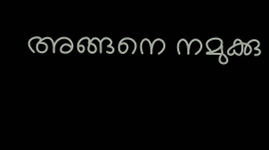അങ്ങനെ നമുക്കു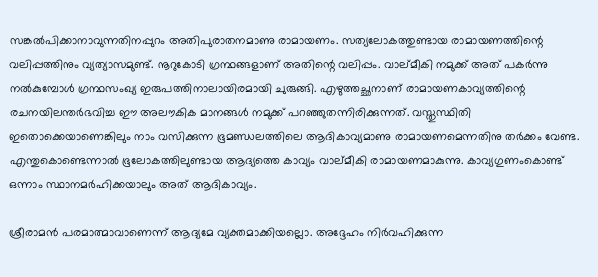സങ്കല്‍പിക്കാനാവുന്നതിനപ്പുറം അതിപുരാതനമാണു രാമായണം. സത്യലോകത്തുണ്ടായ രാമായണത്തിന്റെ വലിപ്പത്തിനും വ്യത്യാസമുണ്ട്. നൂറുകോടി ഗ്രന്ഥങ്ങളാണ് അതിന്റെ വലിപ്പം. വാല്മീകി നമുക്ക് അത് പകര്‍ന്നു നല്‍കുമ്പോള്‍ ഗ്രന്ഥസംഖ്യ ഇരുപത്തിനാലായിരമായി ചുരുങ്ങി. എഴുത്തച്ഛനാണ് രാമായണകാവ്യത്തിന്റെ രചനയിലന്തര്‍ഭവിച്ച ഈ അലൗകിക മാനങ്ങള്‍ നമുക്ക് പറഞ്ഞുതന്നിരിക്കുന്നത്. വസ്തുസ്ഥിതി ഇതൊക്കെയാണെങ്കിലും നാം വസിക്കുന്ന ഭൂമണ്ഡലത്തിലെ ആദികാവ്യമാണു രാമായണമെന്നതിനു തര്‍ക്കം വേണ്ട. എന്തുകൊണ്ടെന്നാല്‍ ഭൂലോകത്തിലുണ്ടായ ആദ്യത്തെ കാവ്യം വാല്മീകി രാമായണമാകുന്നു. കാവ്യഗുണംകൊണ്ട് ഒന്നാം സ്ഥാനമര്‍ഹിക്കയാലും അത് ആദികാവ്യം.

ശ്രീരാമന്‍ പരമാത്മാവാണെന്ന് ആദ്യമേ വ്യക്തമാക്കിയല്ലൊ. അദ്ദേഹം നിര്‍വഹിക്കുന്ന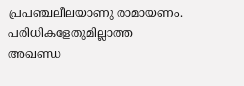പ്രപഞ്ചലീലയാണു രാമായണം. പരിധികളേതുമില്ലാത്ത അഖണ്ഡ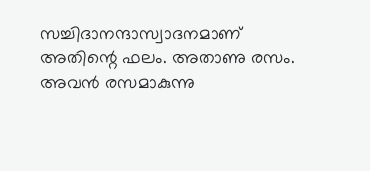സച്ചിദാനന്ദാസ്വാദനമാണ് അതിന്റെ ഫലം. അതാണു രസം. അവന്‍ രസമാകുന്നു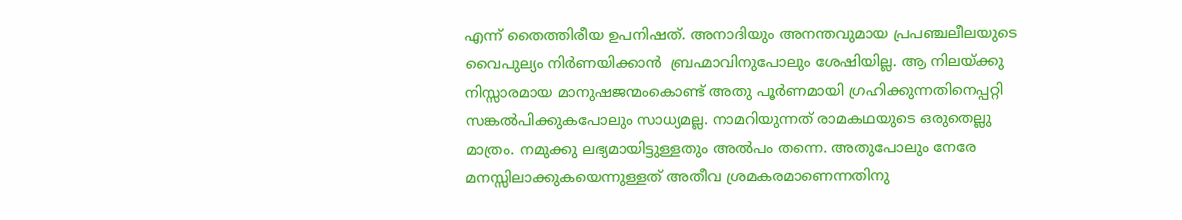എന്ന് തൈത്തിരീയ ഉപനിഷത്. അനാദിയും അനന്തവുമായ പ്രപഞ്ചലീലയുടെ വൈപുല്യം നിര്‍ണയിക്കാന്‍  ബ്രഹ്മാവിനുപോലും ശേഷിയില്ല. ആ നിലയ്‌ക്കു നിസ്സാരമായ മാനുഷജന്മംകൊണ്ട് അതു പൂര്‍ണമായി ഗ്രഹിക്കുന്നതിനെപ്പറ്റി സങ്കല്‍പിക്കുകപോലും സാധ്യമല്ല. നാമറിയുന്നത് രാമകഥയുടെ ഒരുതെല്ലു മാത്രം. നമുക്കു ലഭ്യമായിട്ടുള്ളതും അല്‍പം തന്നെ. അതുപോലും നേരേ മനസ്സിലാക്കുകയെന്നുള്ളത് അതീവ ശ്രമകരമാണെന്നതിനു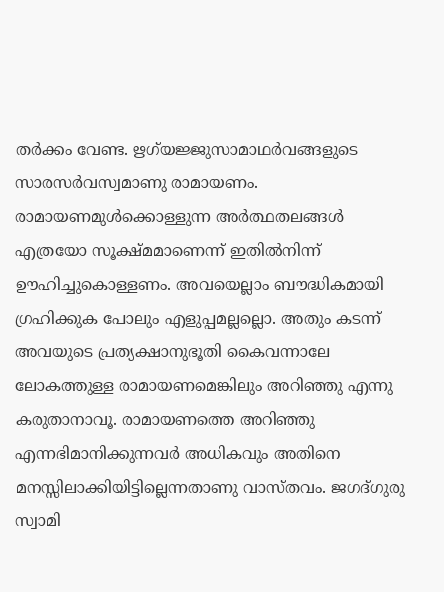തര്‍ക്കം വേണ്ട. ഋഗ്‌യജ്ജുസാമാഥര്‍വങ്ങളുടെ സാരസര്‍വസ്വമാണു രാമായണം. രാമായണമുള്‍ക്കൊള്ളുന്ന അര്‍ത്ഥതലങ്ങള്‍ എത്രയോ സൂക്ഷ്മമാണെന്ന് ഇതില്‍നിന്ന്  ഊഹിച്ചുകൊള്ളണം. അവയെല്ലാം ബൗദ്ധികമായി ഗ്രഹിക്കുക പോലും എളുപ്പമല്ലല്ലൊ. അതും കടന്ന് അവയുടെ പ്രത്യക്ഷാനുഭൂതി കൈവന്നാലേ ലോകത്തുള്ള രാമായണമെങ്കിലും അറിഞ്ഞു എന്നു കരുതാനാവൂ. രാമായണത്തെ അറിഞ്ഞു എന്നഭിമാനിക്കുന്നവര്‍ അധികവും അതിനെ മനസ്സിലാക്കിയിട്ടില്ലെന്നതാണു വാസ്തവം. ജഗദ്ഗുരു സ്വാമി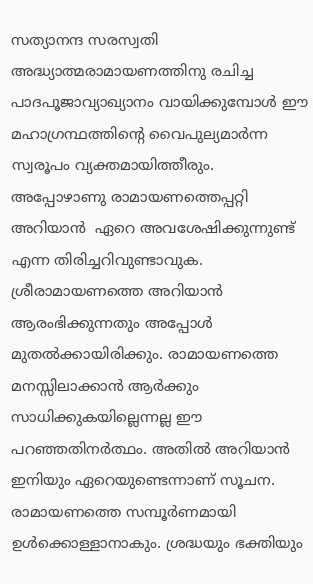സത്യാനന്ദ സരസ്വതി അദ്ധ്യാത്മരാമായണത്തിനു രചിച്ച പാദപൂജാവ്യാഖ്യാനം വായിക്കുമ്പോള്‍ ഈ മഹാഗ്രന്ഥത്തിന്റെ വൈപുല്യമാര്‍ന്ന സ്വരൂപം വ്യക്തമായിത്തീരും. അപ്പോഴാണു രാമായണത്തെപ്പറ്റി അറിയാന്‍  ഏറെ അവശേഷിക്കുന്നുണ്ട് എന്ന തിരിച്ചറിവുണ്ടാവുക. ശ്രീരാമായണത്തെ അറിയാന്‍ ആരംഭിക്കുന്നതും അപ്പോള്‍ മുതല്‍ക്കായിരിക്കും. രാമായണത്തെ മനസ്സിലാക്കാന്‍ ആര്‍ക്കും സാധിക്കുകയില്ലെന്നല്ല ഈ പറഞ്ഞതിനര്‍ത്ഥം. അതില്‍ അറിയാന്‍ ഇനിയും ഏറെയുണ്ടെന്നാണ് സൂചന. രാമായണത്തെ സമ്പൂര്‍ണമായി ഉള്‍ക്കൊള്ളാനാകും. ശ്രദ്ധയും ഭക്തിയും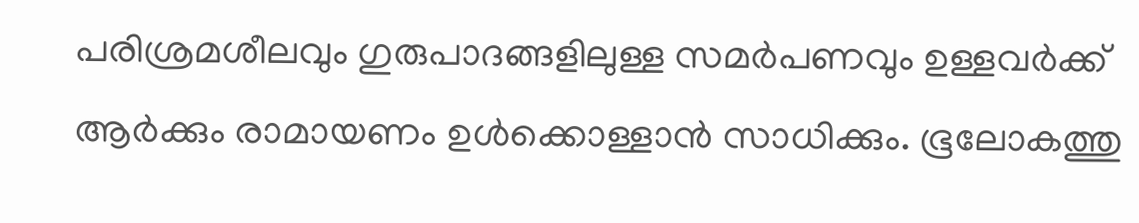പരിശ്രമശീലവും ഗുരുപാദങ്ങളിലുള്ള സമര്‍പണവും ഉള്ളവര്‍ക്ക് ആര്‍ക്കും രാമായണം ഉള്‍ക്കൊള്ളാന്‍ സാധിക്കും. ഭൂലോകത്തു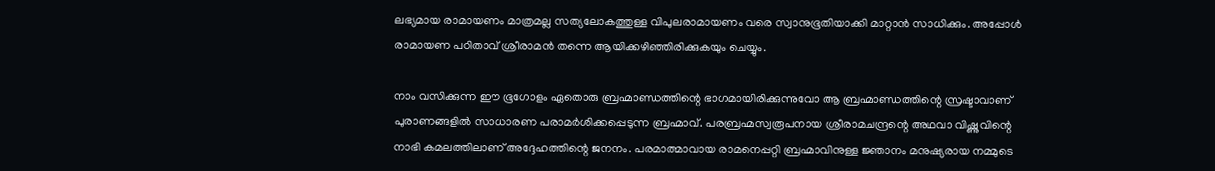ലഭ്യമായ രാമായണം മാത്രമല്ല സത്യലോകത്തുള്ള വിപുലരാമായണം വരെ സ്വാനുഭൂതിയാക്കി മാറ്റാന്‍ സാധിക്കും. അപ്പോള്‍ രാമായണ പഠിതാവ് ശ്രീരാമന്‍ തന്നെ ആയിക്കഴിഞ്ഞിരിക്കുകയും ചെയ്യും.

നാം വസിക്കുന്ന ഈ ഭൂഗോളം ഏതൊരു ബ്രഹ്മാണ്ഡത്തിന്റെ ഭാഗമായിരിക്കുന്നുവോ ആ ബ്രഹ്മാണ്ഡത്തിന്റെ സ്രഷ്ടാവാണ് പുരാണങ്ങളില്‍ സാധാരണ പരാമര്‍ശിക്കപ്പെടുന്ന ബ്രഹ്മാവ്. പരബ്രഹ്മസ്വരൂപനായ ശ്രീരാമചന്ദ്രന്റെ അഥവാ വിഷ്ണുവിന്റെ നാഭി കമലത്തിലാണ് അദ്ദേഹത്തിന്റെ ജനനം. പരമാത്മാവായ രാമനെപ്പറ്റി ബ്രഹ്മാവിനുള്ള ജ്ഞാനം മനുഷ്യരായ നമ്മുടെ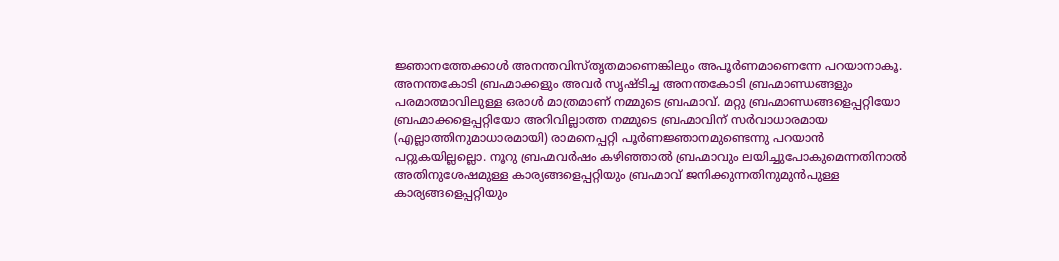ജ്ഞാനത്തേക്കാള്‍ അനന്തവിസ്തൃതമാണെങ്കിലും അപൂര്‍ണമാണെന്നേ പറയാനാകൂ. അനന്തകോടി ബ്രഹ്മാക്കളും അവര്‍ സൃഷ്ടിച്ച അനന്തകോടി ബ്രഹ്മാണ്ഡങ്ങളും പരമാത്മാവിലുള്ള ഒരാള്‍ മാത്രമാണ് നമ്മുടെ ബ്രഹ്മാവ്. മറ്റു ബ്രഹ്മാണ്ഡങ്ങളെപ്പറ്റിയോ ബ്രഹ്മാക്കളെപ്പറ്റിയോ അറിവില്ലാത്ത നമ്മുടെ ബ്രഹ്മാവിന് സര്‍വാധാരമായ (എല്ലാത്തിനുമാധാരമായി) രാമനെപ്പറ്റി പൂര്‍ണജ്ഞാനമുണ്ടെന്നു പറയാന്‍ പറ്റുകയില്ലല്ലൊ. നൂറു ബ്രഹ്മവര്‍ഷം കഴിഞ്ഞാല്‍ ബ്രഹ്മാവും ലയിച്ചുപോകുമെന്നതിനാല്‍ അതിനുശേഷമുള്ള കാര്യങ്ങളെപ്പറ്റിയും ബ്രഹ്മാവ് ജനിക്കുന്നതിനുമുന്‍പുള്ള കാര്യങ്ങളെപ്പറ്റിയും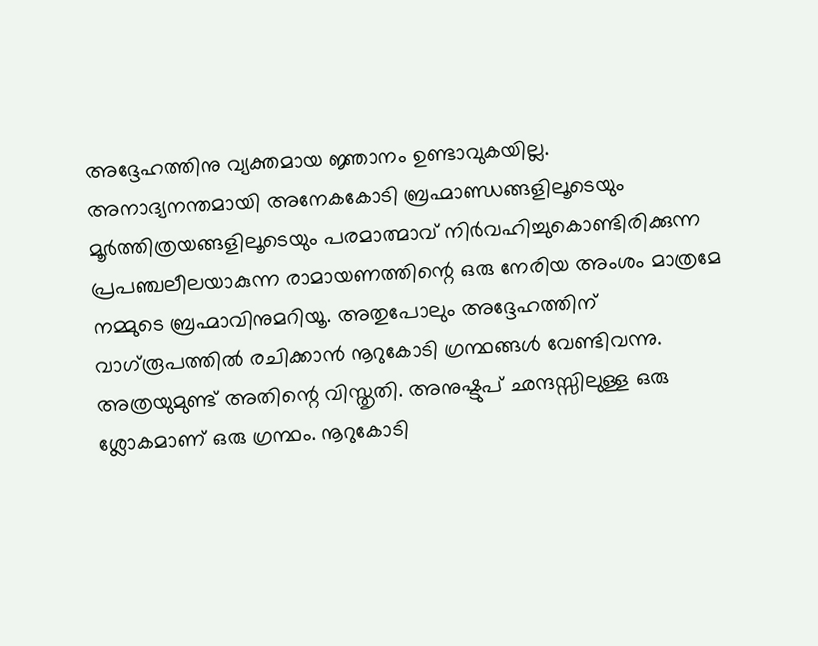അദ്ദേഹത്തിനു വ്യക്തമായ ജ്ഞാനം ഉണ്ടാവുകയില്ല. അനാദ്യനന്തമായി അനേകകോടി ബ്രഹ്മാണ്ഡങ്ങളിലൂടെയും മൂര്‍ത്തിത്രയങ്ങളിലൂടെയും പരമാത്മാവ് നിര്‍വഹിച്ചുകൊണ്ടിരിക്കുന്ന പ്രപഞ്ചലീലയാകുന്ന രാമായണത്തിന്റെ ഒരു നേരിയ അംശം മാത്രമേ നമ്മുടെ ബ്രഹ്മാവിനുമറിയൂ. അതുപോലും അദ്ദേഹത്തിന് വാഗ്‌രൂപത്തില്‍ രചിക്കാന്‍ നൂറുകോടി ഗ്രന്ഥങ്ങള്‍ വേണ്ടിവന്നു. അത്രയുമുണ്ട് അതിന്റെ വിസ്തൃതി. അനുഷ്ടുപ് ഛന്ദസ്സിലുള്ള ഒരു ശ്ലോകമാണ് ഒരു ഗ്രന്ഥം. നൂറുകോടി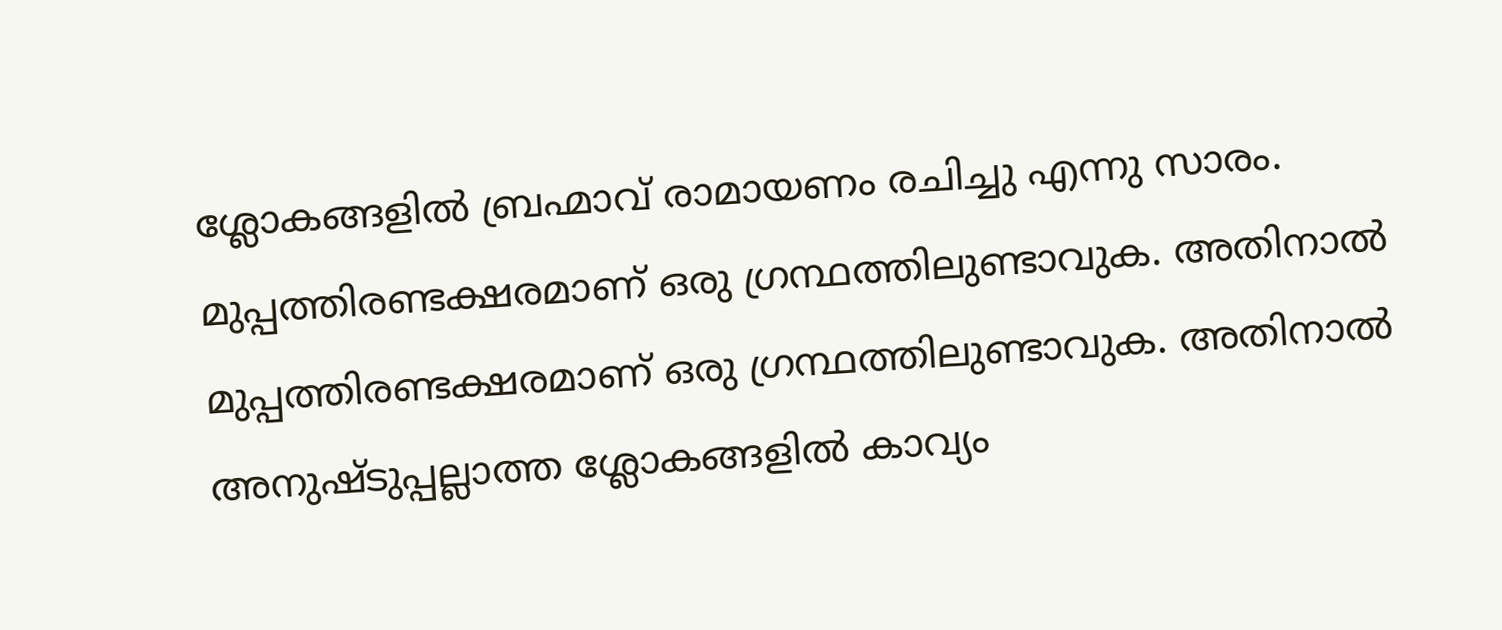ശ്ലോകങ്ങളില്‍ ബ്രഹ്മാവ് രാമായണം രചിച്ചു എന്നു സാരം. മുപ്പത്തിരണ്ടക്ഷരമാണ് ഒരു ഗ്രന്ഥത്തിലുണ്ടാവുക. അതിനാല്‍ മുപ്പത്തിരണ്ടക്ഷരമാണ് ഒരു ഗ്രന്ഥത്തിലുണ്ടാവുക. അതിനാല്‍ അനുഷ്ടുപ്പല്ലാത്ത ശ്ലോകങ്ങളില്‍ കാവ്യം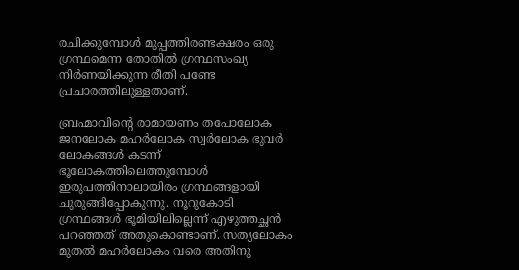രചിക്കുമ്പോള്‍ മുപ്പത്തിരണ്ടക്ഷരം ഒരു ഗ്രന്ഥമെന്ന തോതില്‍ ഗ്രന്ഥസംഖ്യ നിര്‍ണയിക്കുന്ന രീതി പണ്ടേ പ്രചാരത്തിലുള്ളതാണ്.

ബ്രഹ്മാവിന്റെ രാമായണം തപോലോക ജനലോക മഹര്‍ലോക സ്വര്‍ലോക ഭുവര്‍ ലോകങ്ങള്‍ കടന്ന് ഭൂലോകത്തിലെത്തുമ്പോള്‍ ഇരുപത്തിനാലായിരം ഗ്രന്ഥങ്ങളായി ചുരുങ്ങിപ്പോകുന്നു. നൂറുകോടി ഗ്രന്ഥങ്ങള്‍ ഭൂമിയിലില്ലെന്ന് എഴുത്തച്ഛന്‍ പറഞ്ഞത് അതുകൊണ്ടാണ്. സത്യലോകം മുതല്‍ മഹര്‍ലോകം വരെ അതിനു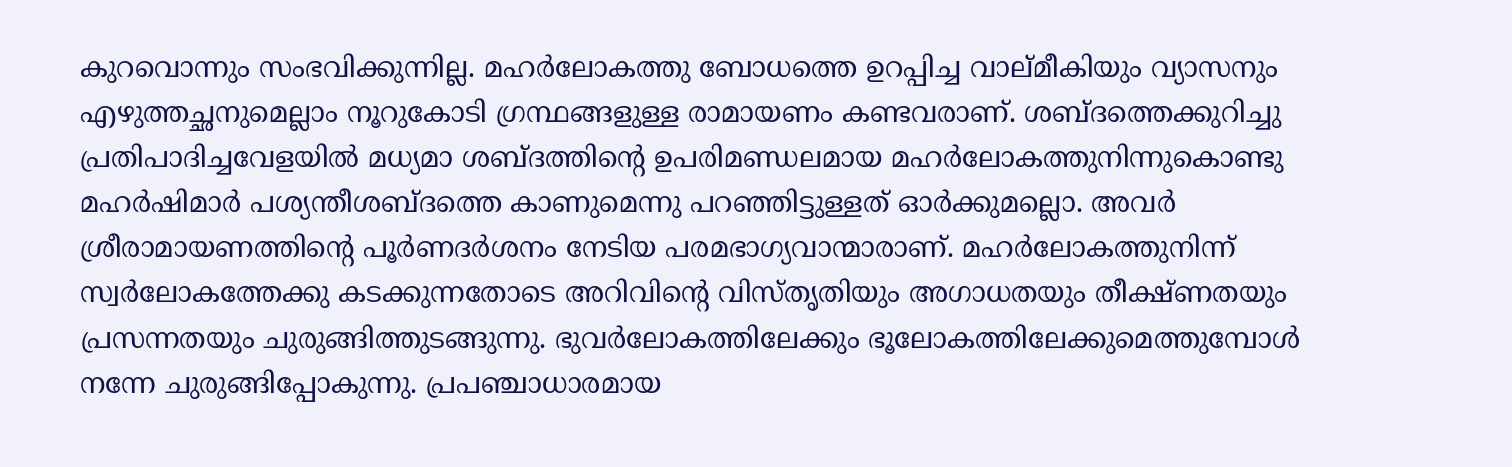കുറവൊന്നും സംഭവിക്കുന്നില്ല. മഹര്‍ലോകത്തു ബോധത്തെ ഉറപ്പിച്ച വാല്മീകിയും വ്യാസനും എഴുത്തച്ഛനുമെല്ലാം നൂറുകോടി ഗ്രന്ഥങ്ങളുള്ള രാമായണം കണ്ടവരാണ്. ശബ്ദത്തെക്കുറിച്ചു പ്രതിപാദിച്ചവേളയില്‍ മധ്യമാ ശബ്ദത്തിന്റെ ഉപരിമണ്ഡലമായ മഹര്‍ലോകത്തുനിന്നുകൊണ്ടു മഹര്‍ഷിമാര്‍ പശ്യന്തീശബ്ദത്തെ കാണുമെന്നു പറഞ്ഞിട്ടുള്ളത് ഓര്‍ക്കുമല്ലൊ. അവര്‍ ശ്രീരാമായണത്തിന്റെ പൂര്‍ണദര്‍ശനം നേടിയ പരമഭാഗ്യവാന്മാരാണ്. മഹര്‍ലോകത്തുനിന്ന് സ്വര്‍ലോകത്തേക്കു കടക്കുന്നതോടെ അറിവിന്റെ വിസ്തൃതിയും അഗാധതയും തീക്ഷ്ണതയും പ്രസന്നതയും ചുരുങ്ങിത്തുടങ്ങുന്നു. ഭുവര്‍ലോകത്തിലേക്കും ഭൂലോകത്തിലേക്കുമെത്തുമ്പോള്‍ നന്നേ ചുരുങ്ങിപ്പോകുന്നു. പ്രപഞ്ചാധാരമായ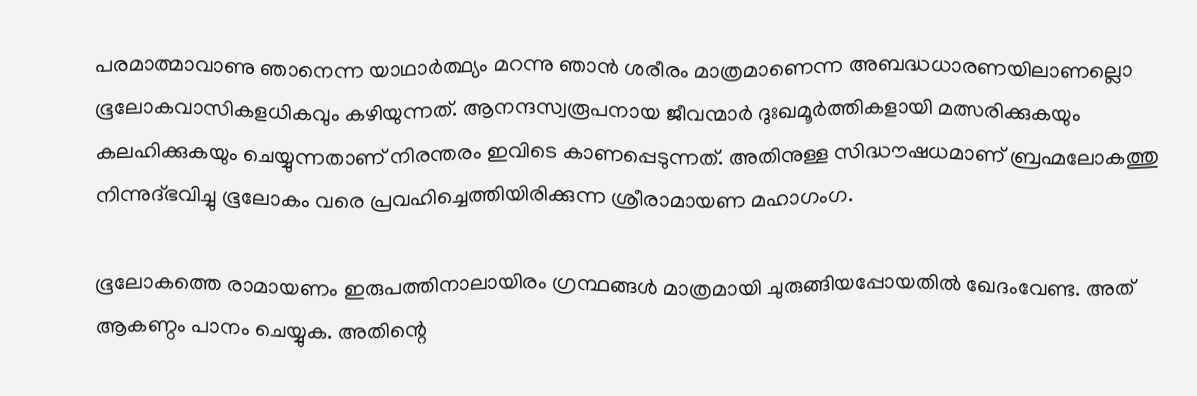പരമാത്മാവാണു ഞാനെന്ന യാഥാര്‍ത്ഥ്യം മറന്നു ഞാന്‍ ശരീരം മാത്രമാണെന്ന അബദ്ധധാരണയിലാണല്ലൊ ഭൂലോകവാസികളധികവും കഴിയുന്നത്. ആനന്ദസ്വരൂപനായ ജീവന്മാര്‍ ദുഃഖമൂര്‍ത്തികളായി മത്സരിക്കുകയും കലഹിക്കുകയും ചെയ്യുന്നതാണ് നിരന്തരം ഇവിടെ കാണപ്പെടുന്നത്. അതിനുള്ള സിദ്ധൗഷധമാണ് ബ്രഹ്മലോകത്തു നിന്നുദ്ഭവിച്ചു ഭൂലോകം വരെ പ്രവഹിച്ചെത്തിയിരിക്കുന്ന ശ്രീരാമായണ മഹാഗംഗ.

ഭൂലോകത്തെ രാമായണം ഇരുപത്തിനാലായിരം ഗ്രന്ഥങ്ങള്‍ മാത്രമായി ചുരുങ്ങിയപ്പോയതില്‍ ഖേദംവേണ്ട. അത് ആകണ്ഠം പാനം ചെയ്യുക. അതിന്റെ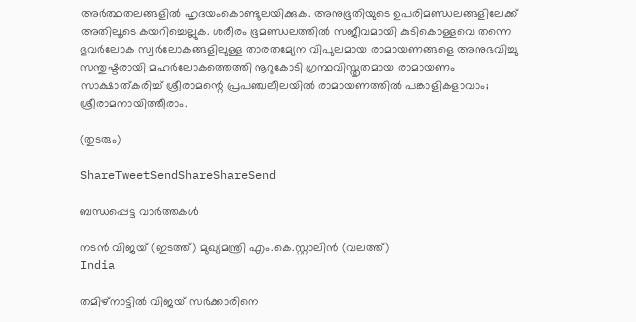അര്‍ത്ഥതലങ്ങളില്‍ ഹൃദയംകൊണ്ടുലയിക്കുക. അനുഭൂതിയുടെ ഉപരിമണ്ഡലങ്ങളിലേക്ക് അതിലൂടെ കയറിച്ചെല്ലുക. ശരീരം ഭൂമണ്ഡലത്തില്‍ സജീവമായി കുടികൊള്ളവെ തന്നെ ഭുവര്‍ലോക സ്വര്‍ലോകങ്ങളിലുള്ള താരതമ്യേന വിപുലമായ രാമായണങ്ങളെ അനുഭവിച്ചു സന്തുഷ്ടരായി മഹര്‍ലോകത്തെത്തി നൂറുകോടി ഗ്രന്ഥവിസ്തൃതമായ രാമായണം സാക്ഷാത്കരിച്ച് ശ്രീരാമന്റെ പ്രപഞ്ചലീലയില്‍ രാമായണത്തില്‍ പങ്കാളികളാവാം; ശ്രീരാമനായിത്തീരാം.

(തുടരും)

ShareTweetSendShareShareSend

ബന്ധപ്പെട്ട വാര്‍ത്തകള്‍

നടന്‍ വിജയ് (ഇടത്ത്) മുഖ്യമന്ത്രി എം.കെ.സ്റ്റാലിന്‍ (വലത്ത്)
India

തമിഴ്‌നാട്ടിൽ വിജയ്‌ സർക്കാരിനെ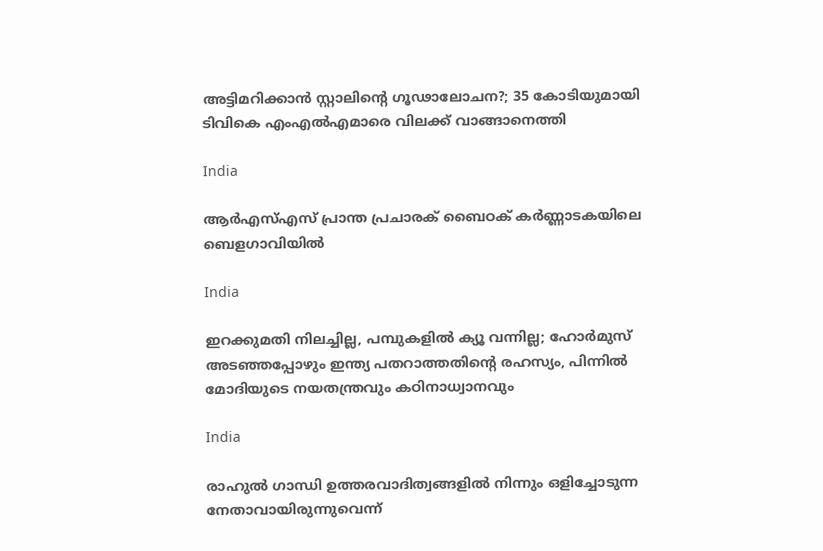അട്ടിമറിക്കാൻ സ്റ്റാലിന്റെ ഗൂഢാലോചന?; 35 കോടിയുമായി ടിവികെ എംഎല്‍എമാരെ വിലക്ക് വാങ്ങാനെത്തി

India

ആർഎസ്എസ് പ്രാന്ത പ്രചാരക് ബൈഠക് കര്‍ണ്ണാടകയിലെ ബെളഗാവിയിൽ

India

ഇറക്കുമതി നിലച്ചില്ല, പമ്പുകളിൽ ക്യൂ വന്നില്ല; ഹോർമുസ് അടഞ്ഞപ്പോഴും ഇന്ത്യ പതറാത്തതിന്റെ രഹസ്യം, പിന്നില്‍ മോദിയുടെ നയതന്ത്രവും കഠിനാധ്വാനവും

India

രാഹുല്‍ ഗാന്ധി ഉത്തരവാദിത്വങ്ങളില്‍ നിന്നും ഒളിച്ചോടുന്ന നേതാവായിരുന്നുവെന്ന്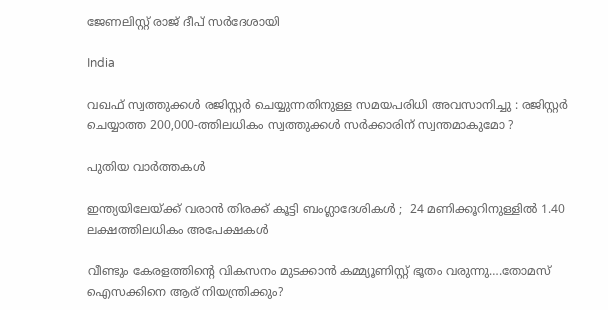ജേണലിസ്റ്റ് രാജ് ദീപ് സര്‍ദേശായി

India

വഖഫ് സ്വത്തുക്കൾ രജിസ്റ്റർ ചെയ്യുന്നതിനുള്ള സമയപരിധി അവസാനിച്ചു : രജിസ്റ്റർ ചെയ്യാത്ത 200,000-ത്തിലധികം സ്വത്തുക്കൾ സർക്കാരിന് സ്വന്തമാകുമോ ?

പുതിയ വാര്‍ത്തകള്‍

ഇന്ത്യയിലേയ്‌ക്ക് വരാൻ തിരക്ക് കൂട്ടി ബംഗ്ലാദേശികൾ ;  24 മണിക്കൂറിനുള്ളിൽ 1.40 ലക്ഷത്തിലധികം അപേക്ഷകൾ

വീണ്ടും കേരളത്തിന്റെ വികസനം മുടക്കാന്‍ കമ്മ്യൂണിസ്റ്റ് ഭൂതം വരുന്നു….തോമസ് ഐസക്കിനെ ആര് നിയന്ത്രിക്കും?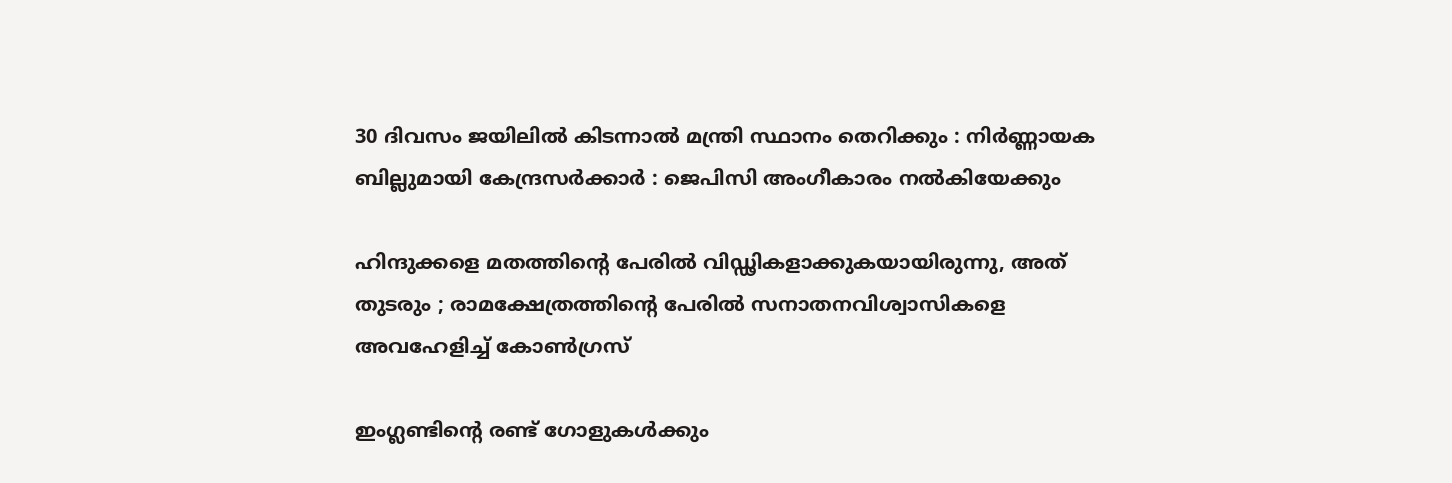30 ദിവസം ജയിലിൽ കിടന്നാൽ മന്ത്രി സ്ഥാനം തെറിക്കും : നിർണ്ണായക ബില്ലുമായി കേന്ദ്രസർക്കാർ : ജെപിസി അംഗീകാരം നൽകിയേക്കും

ഹിന്ദുക്കളെ മതത്തിന്റെ പേരിൽ വിഡ്ഢികളാക്കുകയായിരുന്നു, അത് തുടരും ; രാമക്ഷേത്രത്തിന്റെ പേരിൽ സനാതനവിശ്വാസികളെ അവഹേളിച്ച് കോൺഗ്രസ്

ഇംഗ്ലണ്ടിന്‍റെ രണ്ട് ഗോളുകള്‍ക്കും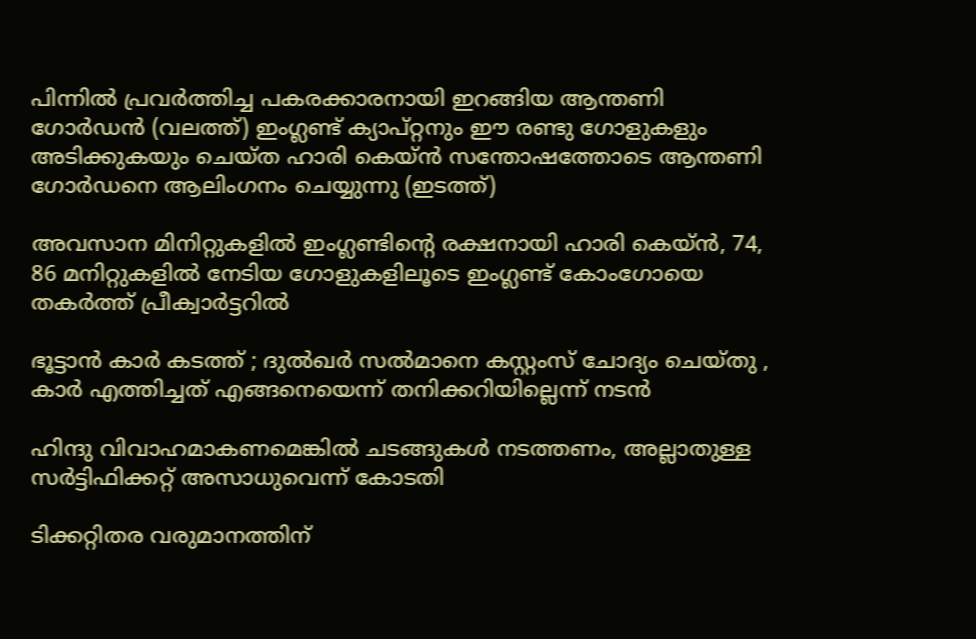പിന്നില്‍ പ്രവര്‍ത്തിച്ച പകരക്കാരനായി ഇറങ്ങിയ ആന്തണി ഗോര്‍ഡന്‍ (വലത്ത്) ഇംഗ്ലണ്ട് ക്യാപ്റ്റനും ഈ രണ്ടു ഗോളുകളും അടിക്കുകയും ചെയ്ത ഹാരി കെയ്ന്‍ സന്തോഷത്തോടെ ആന്തണി ഗോര്‍ഡനെ ആലിംഗനം ചെയ്യുന്നു (ഇടത്ത്)

അവസാന മിനിറ്റുകളില്‍ ഇംഗ്ലണ്ടിന്റെ രക്ഷനായി ഹാരി കെയ്ന്‍, 74, 86 മനിറ്റുകളില്‍ നേടിയ ഗോളുകളിലൂടെ ഇംഗ്ലണ്ട് കോംഗോയെ തകര്‍ത്ത് പ്രീക്വാര്‍ട്ടറില്‍

ഭൂട്ടാന്‍ കാര്‍ കടത്ത് ; ദുല്‍ഖര്‍ സല്‍മാനെ കസ്റ്റംസ് ചോദ്യം ചെയ്തു , കാർ എത്തിച്ചത് എങ്ങനെയെന്ന് തനിക്കറിയില്ലെന്ന് നടൻ

ഹിന്ദു വിവാഹമാകണമെങ്കില്‍ ചടങ്ങുകള്‍ നടത്തണം, അല്ലാതുള്ള സര്‍ട്ടിഫിക്കറ്റ് അസാധുവെന്ന് കോടതി

ടിക്കറ്റിതര വരുമാനത്തിന്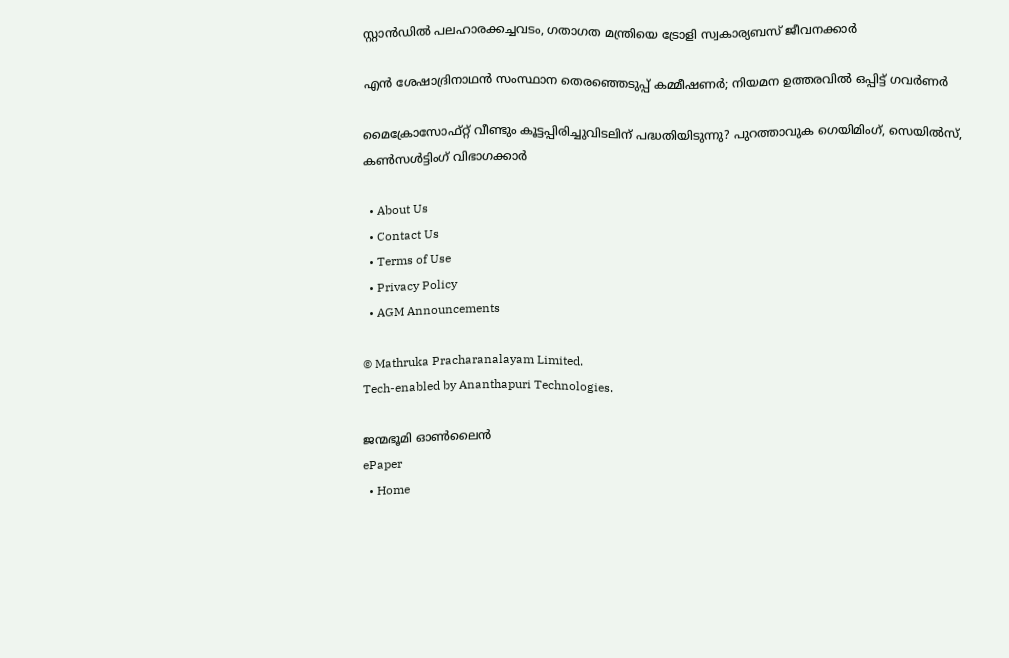സ്റ്റാന്‍ഡില്‍ പലഹാരക്കച്ചവടം, ഗതാഗത മന്ത്രിയെ ട്രോളി സ്വകാര്യബസ് ജീവനക്കാര്‍

എൻ ശേഷാദ്രിനാഥൻ സംസ്ഥാന തെരഞ്ഞെടുപ്പ് കമ്മീഷണർ; നിയമന ഉത്തരവിൽ ഒപ്പിട്ട് ഗവർണർ

മൈക്രോസോഫ്റ്റ് വീണ്ടും കൂട്ടപ്പിരിച്ചുവിടലിന് പദ്ധതിയിടുന്നു? പുറത്താവുക ഗെയിമിംഗ്, സെയില്‍സ്, കണ്‍സള്‍ട്ടിംഗ് വിഭാഗക്കാര്‍

  • About Us
  • Contact Us
  • Terms of Use
  • Privacy Policy
  • AGM Announcements

© Mathruka Pracharanalayam Limited.
Tech-enabled by Ananthapuri Technologies.

ജന്മഭൂമി ഓണ്‍ലൈന്‍
ePaper
  • Home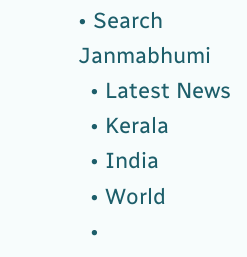• Search Janmabhumi
  • Latest News
  • Kerala
  • India
  • World
  •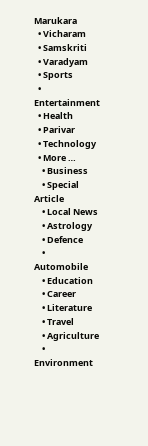Marukara
  • Vicharam
  • Samskriti
  • Varadyam
  • Sports
  • Entertainment
  • Health
  • Parivar
  • Technology
  • More …
    • Business
    • Special Article
    • Local News
    • Astrology
    • Defence
    • Automobile
    • Education
    • Career
    • Literature
    • Travel
    • Agriculture
    • Environment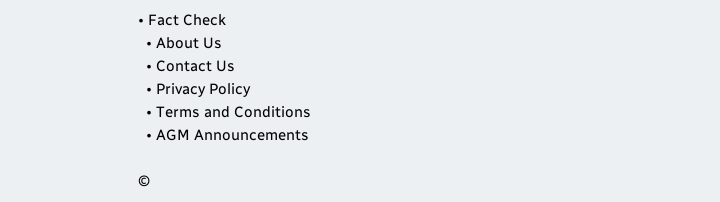• Fact Check
  • About Us
  • Contact Us
  • Privacy Policy
  • Terms and Conditions
  • AGM Announcements

©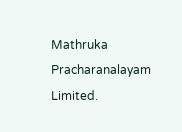Mathruka Pracharanalayam Limited.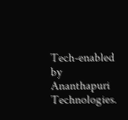Tech-enabled by Ananthapuri Technologies.